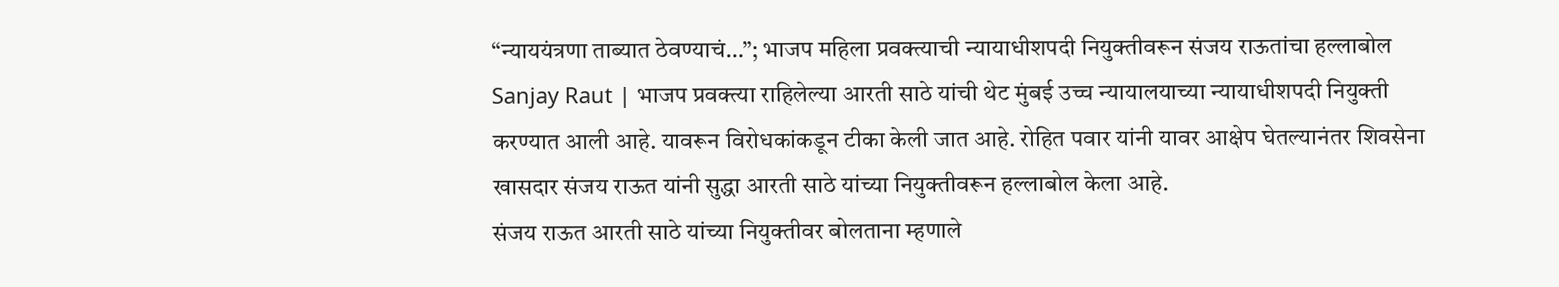“न्याययंत्रणा ताब्यात ठेवण्याचं…”; भाजप महिला प्रवक्त्याची न्यायाधीशपदी नियुक्तीवरून संजय राऊतांचा हल्लाबोल
Sanjay Raut | भाजप प्रवक्त्या राहिलेल्या आरती साठे यांची थेट मुंबई उच्च न्यायालयाच्या न्यायाधीशपदी नियुक्ती करण्यात आली आहे. यावरून विरोधकांकडून टीका केली जात आहे. रोहित पवार यांनी यावर आक्षेप घेतल्यानंतर शिवसेना खासदार संजय राऊत यांनी सुद्धा आरती साठे यांच्या नियुक्तीवरून हल्लाबोल केला आहे.
संजय राऊत आरती साठे यांच्या नियुक्तीवर बोलताना म्हणाले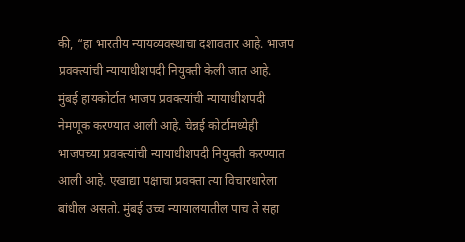की, “हा भारतीय न्यायव्यवस्थाचा दशावतार आहे. भाजप प्रवक्त्यांची न्यायाधीशपदी नियुक्ती केली जात आहे. मुंबई हायकोर्टात भाजप प्रवक्त्यांची न्यायाधीशपदी नेमणूक करण्यात आली आहे. चेन्नई कोर्टामध्येही भाजपच्या प्रवक्त्यांची न्यायाधीशपदी नियुक्ती करण्यात आली आहे. एखाद्या पक्षाचा प्रवक्ता त्या विचारधारेला बांधील असतो. मुंबई उच्च न्यायालयातील पाच ते सहा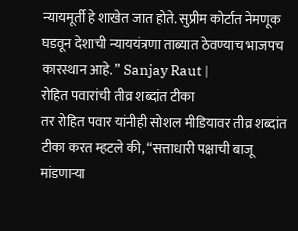न्यायमूर्ती हे शाखेत जात होते. सुप्रीम कोर्टात नेमणूक घडवून देशाची न्याययंत्रणा ताब्यात ठेवण्याच भाजपच कारस्थान आहे. ” Sanjay Raut |
रोहित पवारांची तीव्र शब्दांत टीका
तर रोहित पवार यांनीही सोशल मीडियावर तीव्र शब्दांत टीका करत म्हटले की, “सत्ताधारी पक्षाची बाजू मांडणाऱ्या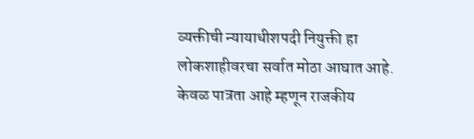व्यक्तीची न्यायाधीशपदी नियुक्ती हा लोकशाहीवरचा सर्वात मोठा आघात आहे. केवळ पात्रता आहे म्हणून राजकीय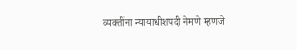व्यक्तींना न्यायाधीशपदी नेमणे म्हणजे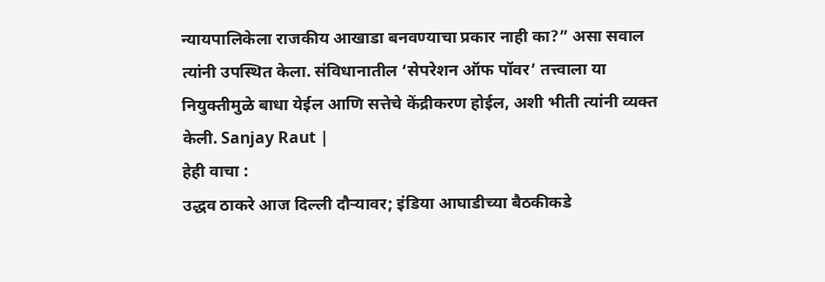न्यायपालिकेला राजकीय आखाडा बनवण्याचा प्रकार नाही का?” असा सवाल त्यांनी उपस्थित केला. संविधानातील ‘सेपरेशन ऑफ पॉवर’ तत्त्वाला या नियुक्तीमुळे बाधा येईल आणि सत्तेचे केंद्रीकरण होईल, अशी भीती त्यांनी व्यक्त केली. Sanjay Raut |
हेही वाचा :
उद्धव ठाकरे आज दिल्ली दौऱ्यावर; इंडिया आघाडीच्या बैठकीकडे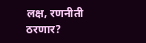लक्ष, रणनीती ठरणार?